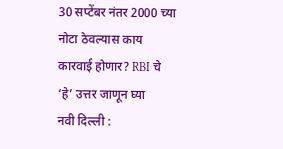30 सप्टेंबर नंतर 2000 च्या नोटा ठेवल्यास काय कारवाई होणार? RBI चे ‘हे’ उत्तर जाणून घ्या
नवी दिल्ली :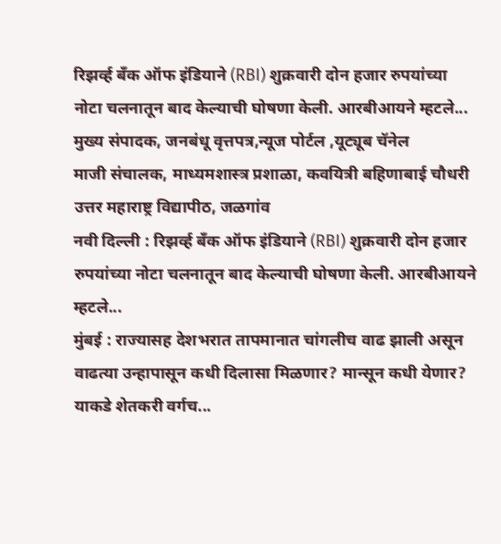रिझर्व्ह बँक ऑफ इंडियाने (RBI) शुक्रवारी दोन हजार रुपयांच्या नोटा चलनातून बाद केल्याची घोषणा केली. आरबीआयने म्हटले...
मुख्य संपादक, जनबंधू वृत्तपत्र,न्यूज पोर्टल ,यूट्यूब चॅनेल
माजी संचालक, माध्यमशास्त्र प्रशाळा, कवयित्री बहिणाबाई चौधरी उत्तर महाराष्ट्र विद्यापीठ, जळगांव
नवी दिल्ली : रिझर्व्ह बँक ऑफ इंडियाने (RBI) शुक्रवारी दोन हजार रुपयांच्या नोटा चलनातून बाद केल्याची घोषणा केली. आरबीआयने म्हटले...
मुंबई : राज्यासह देशभरात तापमानात चांगलीच वाढ झाली असून वाढत्या उन्हापासून कधी दिलासा मिळणार? मान्सून कधी येणार? याकडे शेतकरी वर्गच...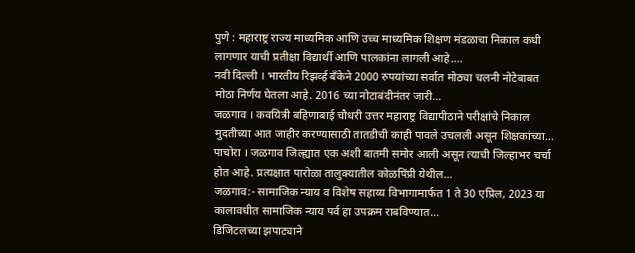पुणे : महाराष्ट्र राज्य माध्यमिक आणि उच्च माध्यमिक शिक्षण मंडळाचा निकाल कधी लागणार याची प्रतीक्षा विद्यार्थी आणि पालकांना लागली आहे....
नवी दिल्ली । भारतीय रिझर्व्ह बँकेने 2000 रुपयांच्या सर्वात मोठ्या चलनी नोटेबाबत मोठा निर्णय घेतला आहे. 2016 च्या नोटाबंदीनंतर जारी...
जळगाव । कवयित्री बहिणाबाई चौधरी उत्तर महाराष्ट्र विद्यापीठाने परीक्षांचे निकाल मुदतीच्या आत जाहीर करण्यासाठी तातडीची काही पावले उचलली असून शिक्षकांच्या...
पाचोरा । जळगाव जिल्ह्यात एक अशी बातमी समोर आली असून त्याची जिल्हाभर चर्चा होत आहे. प्रत्यक्षात पारोळा तालुक्यातील कोळपिंप्री येथील...
जळगाव:- सामाजिक न्याय व विशेष सहाय्य विभागामार्फत 1 ते 30 एप्रिल, 2023 या कालावधीत सामाजिक न्याय पर्व हा उपक्रम राबविण्यात...
डिजिटलच्या झपाट्याने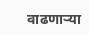वाढणाऱ्या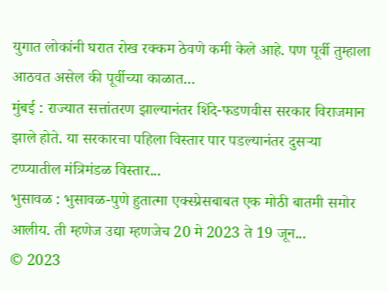युगात लोकांनी घरात रोख रक्कम ठेवणे कमी केले आहे. पण पूर्वी तुम्हाला आठवत असेल की पूर्वीच्या काळात...
मुंबई : राज्यात सत्तांतरण झाल्यानंतर शिंदे-फडणवीस सरकार विराजमान झाले होते. या सरकारचा पहिला विस्तार पार पडल्यानंतर दुसऱ्या टप्प्यातील मंत्रिमंडळ विस्तार...
भुसावळ : भुसावळ-पुणे हुतात्मा एक्स्प्रेसबाबत एक मोठी बातमी समोर आलीय. ती म्हणेज उद्या म्हणजेच 20 मे 2023 ते 19 जून...
© 2023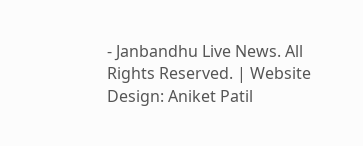- Janbandhu Live News. All Rights Reserved. | Website Design: Aniket Patil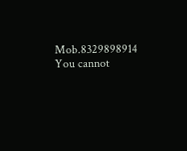Mob.8329898914
You cannot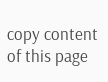copy content of this page